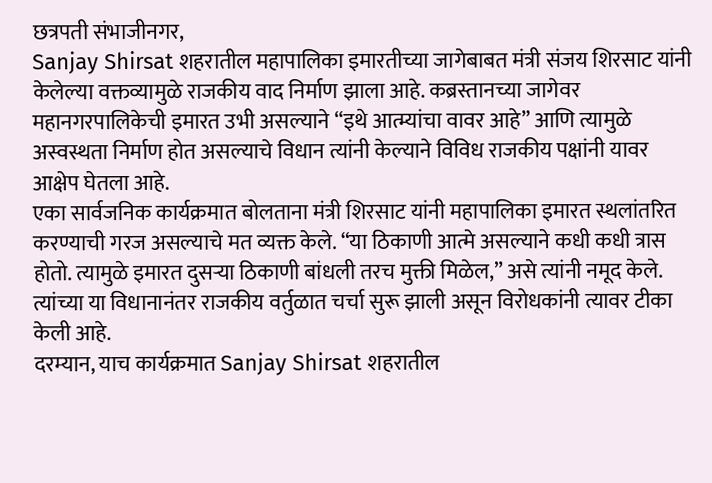छत्रपती संभाजीनगर,
Sanjay Shirsat शहरातील महापालिका इमारतीच्या जागेबाबत मंत्री संजय शिरसाट यांनी केलेल्या वक्तव्यामुळे राजकीय वाद निर्माण झाला आहे. कब्रस्तानच्या जागेवर महानगरपालिकेची इमारत उभी असल्याने “इथे आत्म्यांचा वावर आहे” आणि त्यामुळे अस्वस्थता निर्माण होत असल्याचे विधान त्यांनी केल्याने विविध राजकीय पक्षांनी यावर आक्षेप घेतला आहे.
एका सार्वजनिक कार्यक्रमात बोलताना मंत्री शिरसाट यांनी महापालिका इमारत स्थलांतरित करण्याची गरज असल्याचे मत व्यक्त केले. “या ठिकाणी आत्मे असल्याने कधी कधी त्रास होतो. त्यामुळे इमारत दुसऱ्या ठिकाणी बांधली तरच मुक्ती मिळेल,” असे त्यांनी नमूद केले. त्यांच्या या विधानानंतर राजकीय वर्तुळात चर्चा सुरू झाली असून विरोधकांनी त्यावर टीका केली आहे.
दरम्यान, याच कार्यक्रमात Sanjay Shirsat शहरातील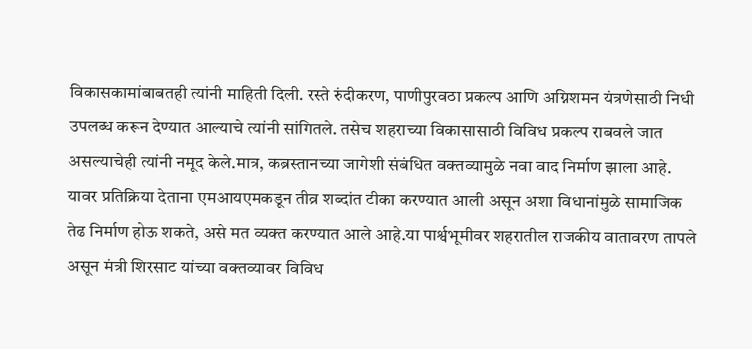विकासकामांबाबतही त्यांनी माहिती दिली. रस्ते रुंदीकरण, पाणीपुरवठा प्रकल्प आणि अग्निशमन यंत्रणेसाठी निधी उपलब्ध करून देण्यात आल्याचे त्यांनी सांगितले. तसेच शहराच्या विकासासाठी विविध प्रकल्प राबवले जात असल्याचेही त्यांनी नमूद केले.मात्र, कब्रस्तानच्या जागेशी संबंधित वक्तव्यामुळे नवा वाद निर्माण झाला आहे. यावर प्रतिक्रिया देताना एमआयएमकडून तीव्र शब्दांत टीका करण्यात आली असून अशा विधानांमुळे सामाजिक तेढ निर्माण होऊ शकते, असे मत व्यक्त करण्यात आले आहे.या पार्श्वभूमीवर शहरातील राजकीय वातावरण तापले असून मंत्री शिरसाट यांच्या वक्तव्यावर विविध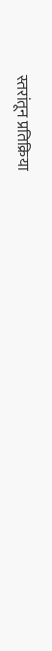स्तरांतून प्रतिक्रिया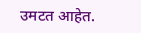उमटत आहेत.